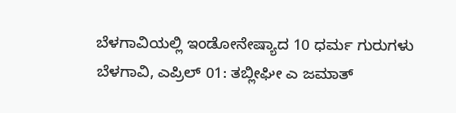ಬೆಳಗಾವಿಯಲ್ಲಿ ಇಂಡೋನೇಷ್ಯಾದ 10 ಧರ್ಮ ಗುರುಗಳು
ಬೆಳಗಾವಿ, ಎಪ್ರಿಲ್ 01: ತಬ್ಲೀಘೀ ಎ ಜಮಾತ್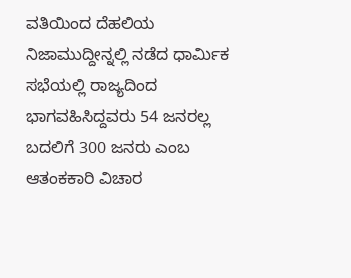ವತಿಯಿಂದ ದೆಹಲಿಯ ನಿಜಾಮುದ್ದೀನ್ನಲ್ಲಿ ನಡೆದ ಧಾರ್ಮಿಕ ಸಭೆಯಲ್ಲಿ ರಾಜ್ಯದಿಂದ ಭಾಗವಹಿಸಿದ್ದವರು 54 ಜನರಲ್ಲ ಬದಲಿಗೆ 300 ಜನರು ಎಂಬ ಆತಂಕಕಾರಿ ವಿಚಾರ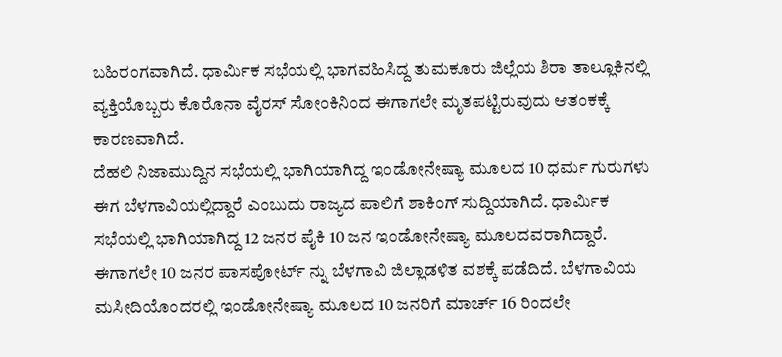ಬಹಿರಂಗವಾಗಿದೆ. ಧಾರ್ಮಿಕ ಸಭೆಯಲ್ಲಿ ಭಾಗವಹಿಸಿದ್ದ ತುಮಕೂರು ಜಿಲ್ಲೆಯ ಶಿರಾ ತಾಲ್ಲೂಕಿನಲ್ಲಿ ವ್ಯಕ್ತಿಯೊಬ್ಬರು ಕೊರೊನಾ ವೈರಸ್ ಸೋಂಕಿನಿಂದ ಈಗಾಗಲೇ ಮೃತಪಟ್ಟಿರುವುದು ಆತಂಕಕ್ಕೆ ಕಾರಣವಾಗಿದೆ.
ದೆಹಲಿ ನಿಜಾಮುದ್ದಿನ ಸಭೆಯಲ್ಲಿ ಭಾಗಿಯಾಗಿದ್ದ ಇಂಡೋನೇಷ್ಯಾ ಮೂಲದ 10 ಧರ್ಮ ಗುರುಗಳು ಈಗ ಬೆಳಗಾವಿಯಲ್ಲಿದ್ದಾರೆ ಎಂಬುದು ರಾಜ್ಯದ ಪಾಲಿಗೆ ಶಾಕಿಂಗ್ ಸುದ್ದಿಯಾಗಿದೆ. ಧಾರ್ಮಿಕ ಸಭೆಯಲ್ಲಿ ಭಾಗಿಯಾಗಿದ್ದ 12 ಜನರ ಪೈಕಿ 10 ಜನ ಇಂಡೋನೇಷ್ಯಾ ಮೂಲದವರಾಗಿದ್ದಾರೆ.
ಈಗಾಗಲೇ 10 ಜನರ ಪಾಸಪೋರ್ಟ್ ನ್ನು ಬೆಳಗಾವಿ ಜಿಲ್ಲಾಡಳಿತ ವಶಕ್ಕೆ ಪಡೆದಿದೆ. ಬೆಳಗಾವಿಯ ಮಸೀದಿಯೊಂದರಲ್ಲಿ ಇಂಡೋನೇಷ್ಯಾ ಮೂಲದ 10 ಜನರಿಗೆ ಮಾರ್ಚ್ 16 ರಿಂದಲೇ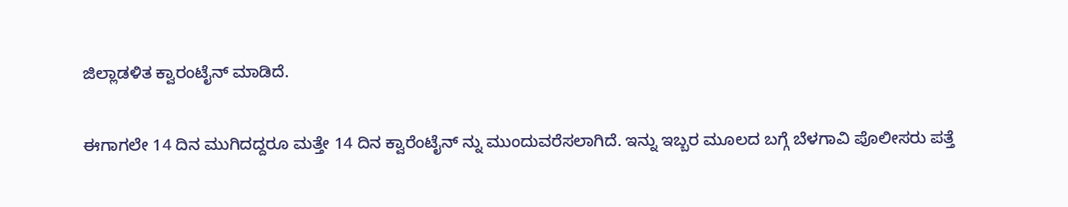ಜಿಲ್ಲಾಡಳಿತ ಕ್ವಾರಂಟೈನ್ ಮಾಡಿದೆ.

ಈಗಾಗಲೇ 14 ದಿನ ಮುಗಿದದ್ದರೂ ಮತ್ತೇ 14 ದಿನ ಕ್ವಾರೆಂಟೈನ್ ನ್ನು ಮುಂದುವರೆಸಲಾಗಿದೆ. ಇನ್ನು ಇಬ್ಬರ ಮೂಲದ ಬಗ್ಗೆ ಬೆಳಗಾವಿ ಪೊಲೀಸರು ಪತ್ತೆ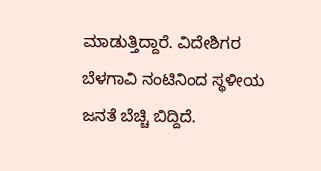ಮಾಡುತ್ತಿದ್ದಾರೆ. ವಿದೇಶಿಗರ ಬೆಳಗಾವಿ ನಂಟಿನಿಂದ ಸ್ಥಳೀಯ ಜನತೆ ಬೆಚ್ಚಿ ಬಿದ್ದಿದೆ.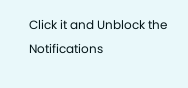Click it and Unblock the Notifications